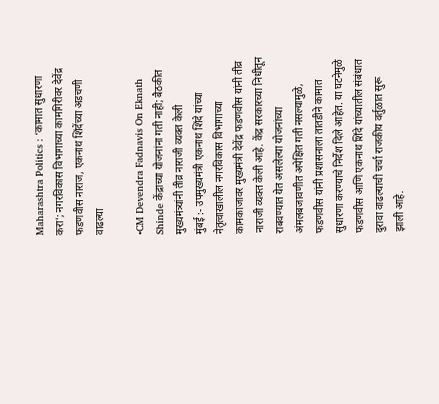Maharashtra Politics : ‘कामात सुधारणा करा’; नगरविकास विभागाच्या कामगिरीवर देवेंद्र फडणवीस नाराज, एकनाथ शिंदेंच्या अडचणी वाढल्या

•CM Devendra Fadnavis On Eknath Shinde केंद्राच्या योजनांना गती नाही; बैठकीत मुख्यमंत्र्यांनी तीव्र नाराजी व्यक्त केली
मुंबई :- उपमुख्यमंत्री एकनाथ शिंदे यांच्या नेतृत्वाखालील नगरविकास विभागाच्या कामकाजावर मुख्यमंत्री देवेंद्र फडणवीस यांनी तीव्र नाराजी व्यक्त केली आहे. केंद्र सरकारच्या निधीतून राबवण्यात येत असलेल्या योजनांच्या अंमलबजावणीत अपेक्षित गती नसल्यामुळे, फडणवीस यांनी प्रशासनाला तातडीने कामात सुधारणा करण्याचे निर्देश दिले आहेत. या घटनेमुळे फडणवीस आणि एकनाथ शिंदे यांच्यातील संबंधात दुरावा वाढल्याची चर्चा राजकीय वर्तुळात सुरू झाली आहे.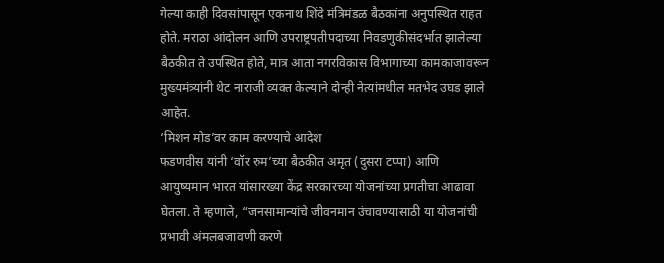गेल्या काही दिवसांपासून एकनाथ शिंदे मंत्रिमंडळ बैठकांना अनुपस्थित राहत होते. मराठा आंदोलन आणि उपराष्ट्रपतीपदाच्या निवडणुकीसंदर्भात झालेल्या बैठकीत ते उपस्थित होते, मात्र आता नगरविकास विभागाच्या कामकाजावरून मुख्यमंत्र्यांनी थेट नाराजी व्यक्त केल्याने दोन्ही नेत्यांमधील मतभेद उघड झाले आहेत.
‘मिशन मोड’वर काम करण्याचे आदेश
फडणवीस यांनी ‘वॉर रुम’च्या बैठकीत अमृत (दुसरा टप्पा) आणि आयुष्यमान भारत यांसारख्या केंद्र सरकारच्या योजनांच्या प्रगतीचा आढावा घेतला. ते म्हणाले, “जनसामान्यांचे जीवनमान उंचावण्यासाठी या योजनांची प्रभावी अंमलबजावणी करणे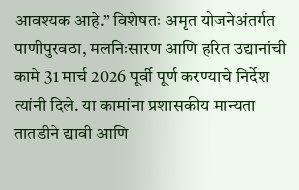आवश्यक आहे.” विशेषतः अमृत योजनेअंतर्गत पाणीपुरवठा, मलनिःसारण आणि हरित उद्यानांची कामे 31 मार्च 2026 पूर्वी पूर्ण करण्याचे निर्देश त्यांनी दिले. या कामांना प्रशासकीय मान्यता तातडीने द्यावी आणि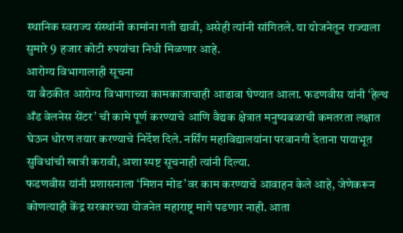स्थानिक स्वराज्य संस्थांनी कामांना गती द्यावी, असेही त्यांनी सांगितले. या योजनेतून राज्याला सुमारे 9 हजार कोटी रुपयांचा निधी मिळणार आहे.
आरोग्य विभागालाही सूचना
या बैठकीत आरोग्य विभागाच्या कामकाजाचाही आढावा घेण्यात आला. फडणवीस यांनी ‘हेल्थ अँड वेलनेस सेंटर’ ची कामे पूर्ण करण्याचे आणि वैद्यक क्षेत्रात मनुष्यबळाची कमतरता लक्षात घेऊन धोरण तयार करण्याचे निर्देश दिले. नर्सिंग महाविद्यालयांना परवानगी देताना पायाभूत सुविधांची खात्री करावी, अशा स्पष्ट सूचनाही त्यांनी दिल्या.
फडणवीस यांनी प्रशासनाला ‘मिशन मोड’वर काम करण्याचे आवाहन केले आहे, जेणेकरून कोणत्याही केंद्र सरकारच्या योजनेत महाराष्ट्र मागे पडणार नाही. आता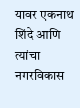यावर एकनाथ शिंदे आणि त्यांचा नगरविकास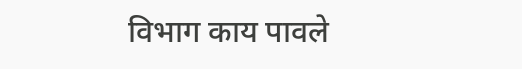विभाग काय पावले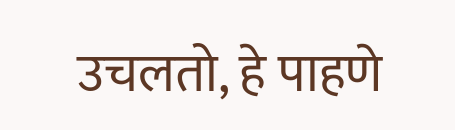उचलतो, हे पाहणे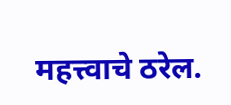महत्त्वाचे ठरेल.